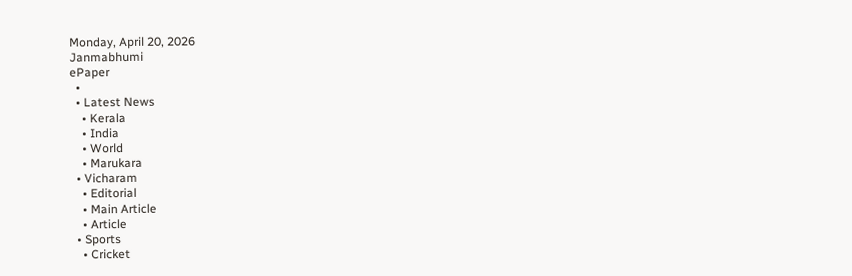Monday, April 20, 2026
Janmabhumi
ePaper
  •
  • Latest News
    • Kerala
    • India
    • World
    • Marukara
  • Vicharam
    • Editorial
    • Main Article
    • Article
  • Sports
    • Cricket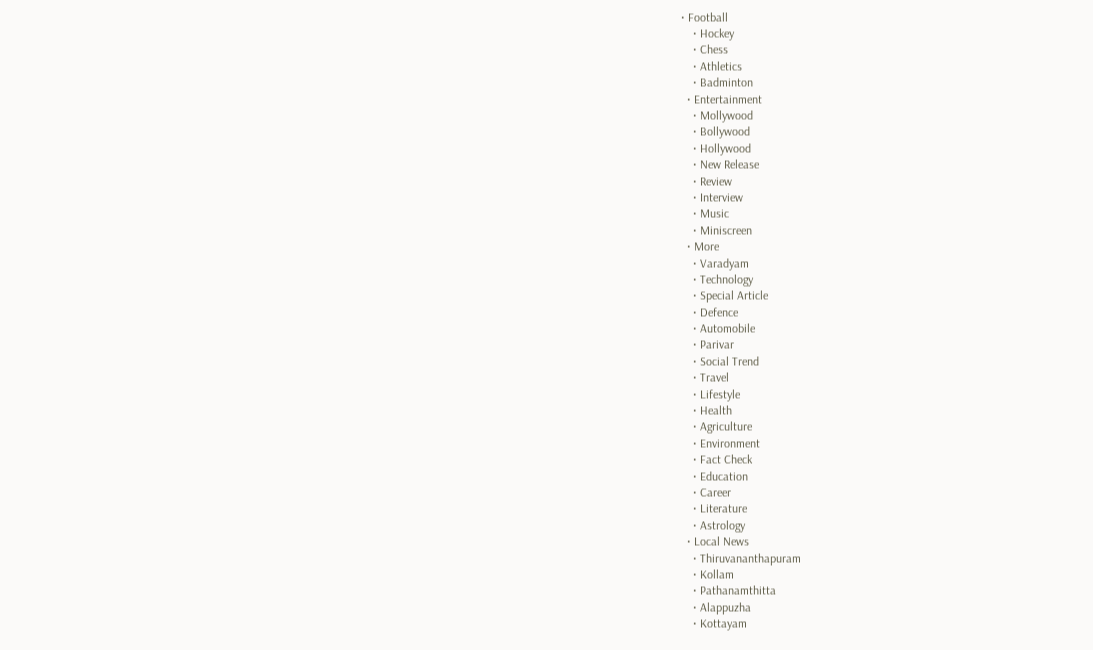• Football
    • Hockey
    • Chess
    • Athletics
    • Badminton
  • Entertainment
    • Mollywood
    • Bollywood
    • Hollywood
    • New Release
    • Review
    • Interview
    • Music
    • Miniscreen
  • More
    • Varadyam
    • Technology
    • Special Article
    • Defence
    • Automobile
    • Parivar
    • Social Trend
    • Travel
    • Lifestyle
    • Health
    • Agriculture
    • Environment
    • Fact Check
    • Education
    • Career
    • Literature
    • Astrology
  • Local News
    • Thiruvananthapuram
    • Kollam
    • Pathanamthitta
    • Alappuzha
    • Kottayam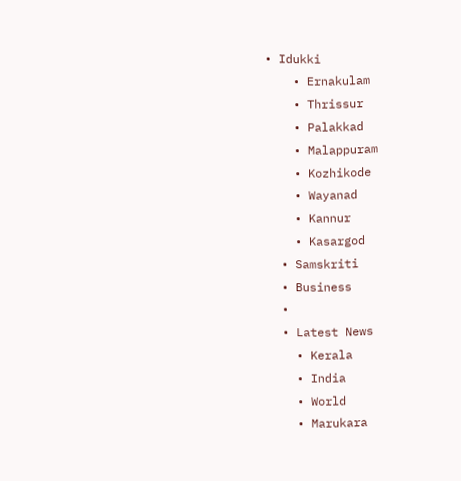• Idukki
    • Ernakulam
    • Thrissur
    • Palakkad
    • Malappuram
    • Kozhikode
    • Wayanad
    • Kannur
    • Kasargod
  • Samskriti
  • Business
  •
  • Latest News
    • Kerala
    • India
    • World
    • Marukara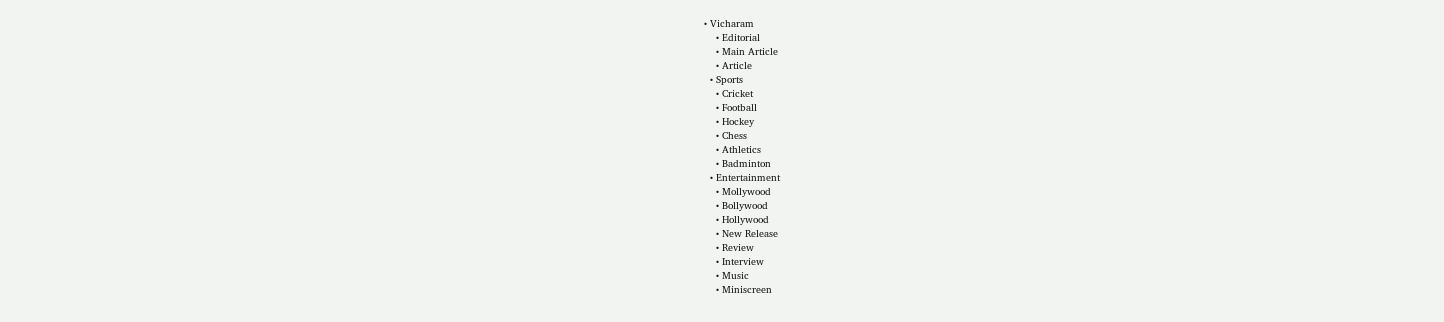• Vicharam
    • Editorial
    • Main Article
    • Article
  • Sports
    • Cricket
    • Football
    • Hockey
    • Chess
    • Athletics
    • Badminton
  • Entertainment
    • Mollywood
    • Bollywood
    • Hollywood
    • New Release
    • Review
    • Interview
    • Music
    • Miniscreen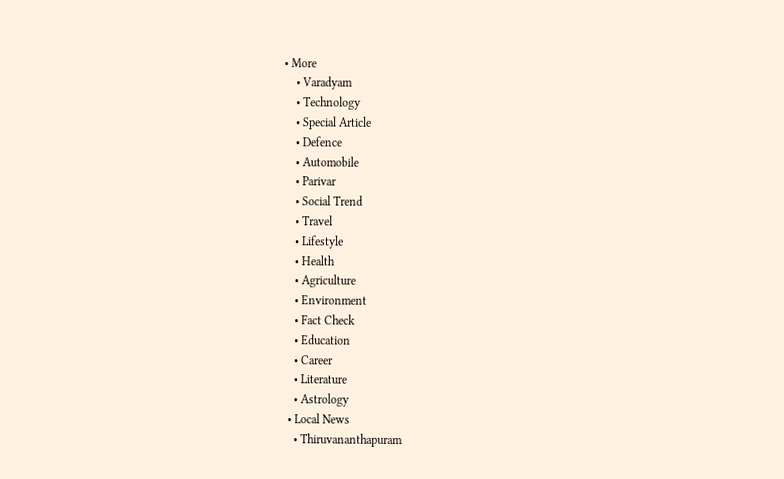• More
    • Varadyam
    • Technology
    • Special Article
    • Defence
    • Automobile
    • Parivar
    • Social Trend
    • Travel
    • Lifestyle
    • Health
    • Agriculture
    • Environment
    • Fact Check
    • Education
    • Career
    • Literature
    • Astrology
  • Local News
    • Thiruvananthapuram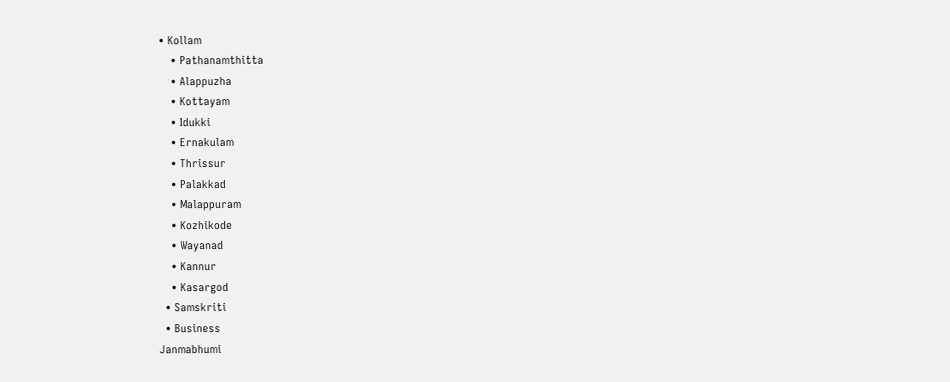• Kollam
    • Pathanamthitta
    • Alappuzha
    • Kottayam
    • Idukki
    • Ernakulam
    • Thrissur
    • Palakkad
    • Malappuram
    • Kozhikode
    • Wayanad
    • Kannur
    • Kasargod
  • Samskriti
  • Business
Janmabhumi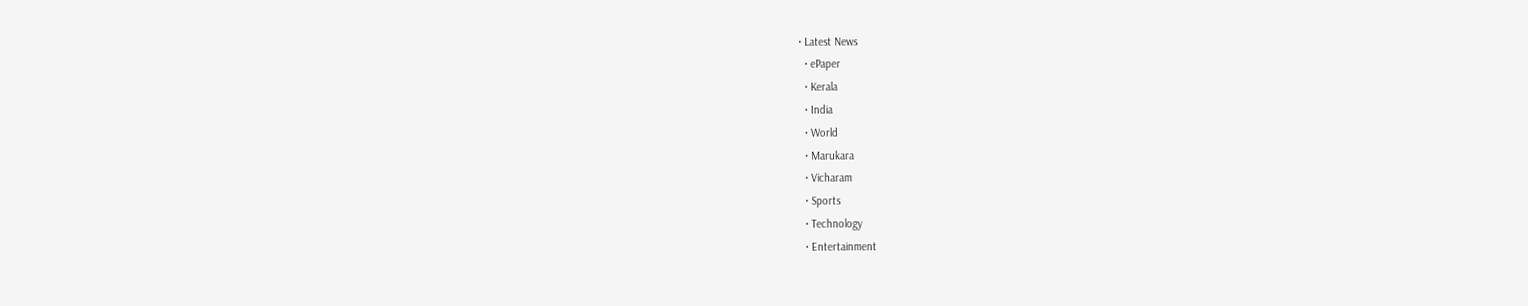• Latest News
  • ePaper
  • Kerala
  • India
  • World
  • Marukara
  • Vicharam
  • Sports
  • Technology
  • Entertainment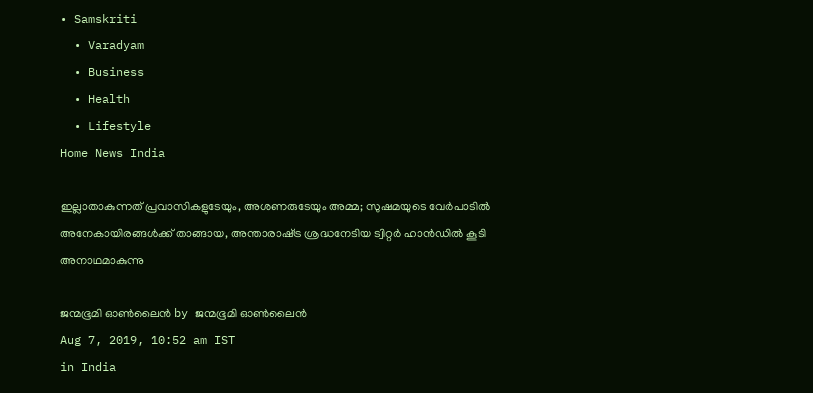• Samskriti
  • Varadyam
  • Business
  • Health
  • Lifestyle
Home News India

ഇല്ലാതാകുന്നത് പ്രവാസികളുടേയും, അശണരുടേയും അമ്മ; സുഷമയുടെ വേര്‍പാടില്‍ അനേകായിരങ്ങള്‍ക്ക് താങ്ങായ, അന്താരാഷ്‌ട്ര ശ്രദ്ധനേടിയ ട്വിറ്റര്‍ ഹാന്‍ഡില്‍ കൂടി അനാഥമാകുന്നു

ജന്മഭൂമി ഓണ്‍ലൈന്‍ by ജന്മഭൂമി ഓണ്‍ലൈന്‍
Aug 7, 2019, 10:52 am IST
in India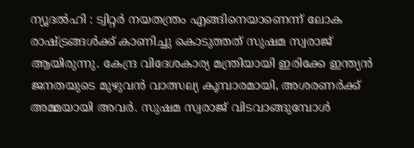ന്യൂദല്‍ഹി : ട്വിറ്റര്‍ നയതന്ത്രം എങ്ങിനെയാണെന്ന് ലോക രാഷ്‌ട്രങ്ങള്‍ക്ക് കാണിച്ചു കൊടുത്തത് സുഷമ സ്വരാജ് ആയിരുന്നു. കേന്ദ്ര വിദേശകാര്യ മന്ത്രിയായി ഇരിക്കേ ഇന്ത്യന്‍ ജനതയുടെ മുഴുവന്‍ വാത്സല്യ കൂമ്പാരമായി, അശരണര്‍ക്ക് അമ്മയായി അവര്‍. സുഷമ സ്വരാജ് വിടവാങ്ങുമ്പോള്‍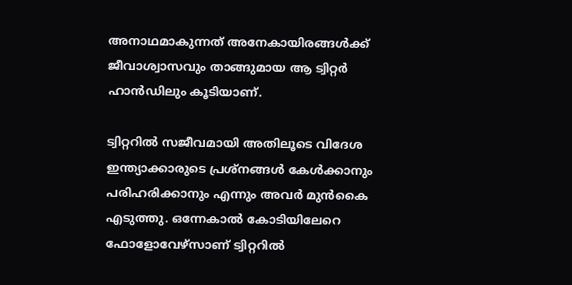അനാഥമാകുന്നത് അനേകായിരങ്ങള്‍ക്ക് ജീവാശ്വാസവും താങ്ങുമായ ആ ട്വിറ്റര്‍ ഹാന്‍ഡിലും കൂടിയാണ്.

ട്വിറ്ററില്‍ സജീവമായി അതിലൂടെ വിദേശ ഇന്ത്യാക്കാരുടെ പ്രശ്‌നങ്ങള്‍ കേള്‍ക്കാനും പരിഹരിക്കാനും എന്നും അവര്‍ മുന്‍കൈ എടുത്തു. ഒന്നേകാല്‍ കോടിയിലേറെ  ഫോളോവേഴ്‌സാണ് ട്വിറ്ററില്‍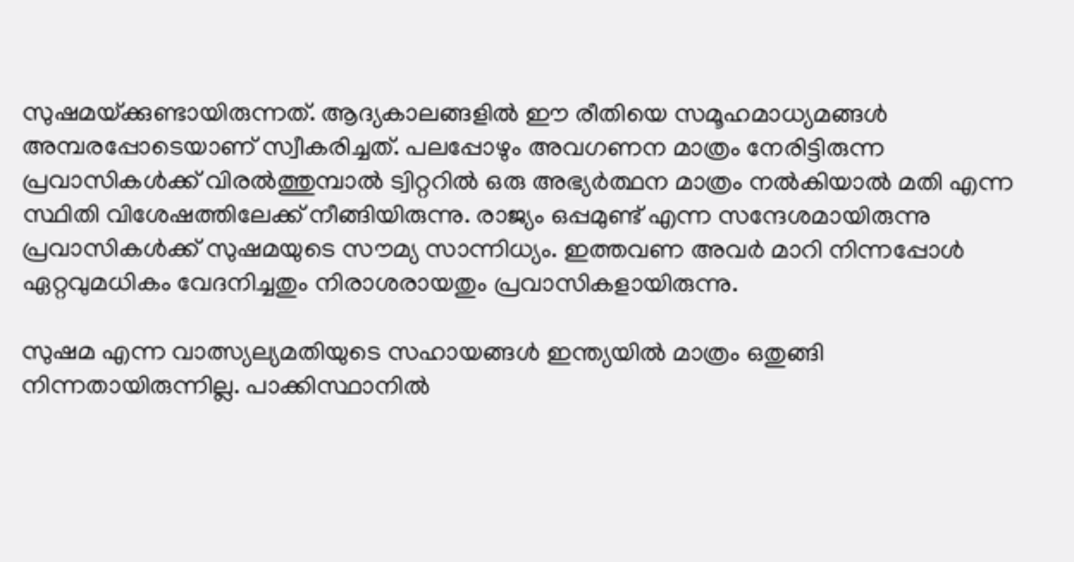സുഷമയ്‌ക്കുണ്ടായിരുന്നത്. ആദ്യകാലങ്ങളില്‍ ഈ രീതിയെ സമൂഹമാധ്യമങ്ങള്‍ അമ്പരപ്പോടെയാണ് സ്വീകരിച്ചത്. പലപ്പോഴും അവഗണന മാത്രം നേരിട്ടിരുന്ന പ്രവാസികള്‍ക്ക് വിരല്‍ത്തുമ്പാല്‍ ട്വിറ്ററില്‍ ഒരു അഭ്യര്‍ത്ഥന മാത്രം നല്‍കിയാല്‍ മതി എന്ന സ്ഥിതി വിശേഷത്തിലേക്ക് നീങ്ങിയിരുന്നു. രാജ്യം ഒപ്പമുണ്ട് എന്ന സന്ദേശമായിരുന്നു പ്രവാസികള്‍ക്ക് സുഷമയുടെ സൗമ്യ സാന്നിധ്യം. ഇത്തവണ അവര്‍ മാറി നിന്നപ്പോള്‍ ഏറ്റവുമധികം വേദനിച്ചതും നിരാശരായതും പ്രവാസികളായിരുന്നു.

സുഷമ എന്ന വാത്സ്യല്യമതിയുടെ സഹായങ്ങള്‍ ഇന്ത്യയില്‍ മാത്രം ഒതുങ്ങി നിന്നതായിരുന്നില്ല. പാക്കിസ്ഥാനില്‍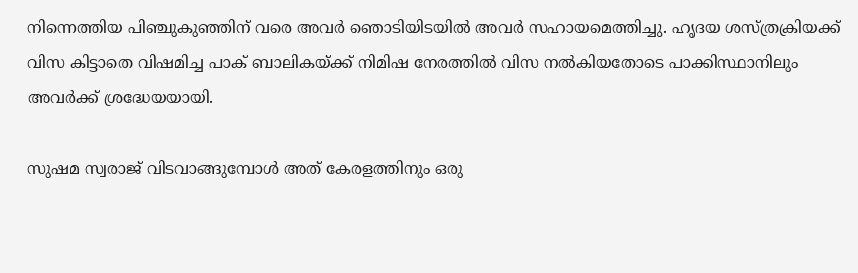നിന്നെത്തിയ പിഞ്ചുകുഞ്ഞിന് വരെ അവര്‍ ഞൊടിയിടയില്‍ അവര്‍ സഹായമെത്തിച്ചു. ഹൃദയ ശസ്ത്രക്രിയക്ക് വിസ കിട്ടാതെ വിഷമിച്ച പാക് ബാലികയ്‌ക്ക് നിമിഷ നേരത്തില്‍ വിസ നല്‍കിയതോടെ പാക്കിസ്ഥാനിലും അവര്‍ക്ക് ശ്രദ്ധേയയായി.

സുഷമ സ്വരാജ് വിടവാങ്ങുമ്പോള്‍ അത് കേരളത്തിനും ഒരു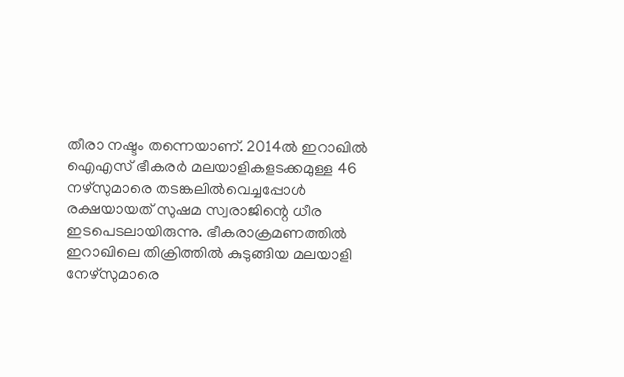തീരാ നഷ്ടം തന്നെയാണ്. 2014ല്‍ ഇറാഖില്‍ ഐഎസ് ഭീകരര്‍ മലയാളികളടക്കമുള്ള 46 നഴ്‌സുമാരെ തടങ്കലില്‍വെച്ചപ്പോള്‍ രക്ഷയായത് സുഷമ സ്വരാജിന്റെ ധീര ഇടപെടലായിരുന്നു. ഭീകരാക്രമണത്തില്‍ ഇറാഖിലെ തിക്രിത്തില്‍ കുടുങ്ങിയ മലയാളി നേഴ്‌സുമാരെ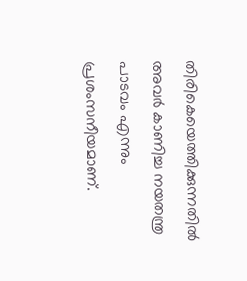തിരികെയെത്തിക്കുന്നതില്‍ അവര്‍ കാണിച്ച നയതന്ത്ര പാടവം എന്നും പ്രശംസനീയമാണ്.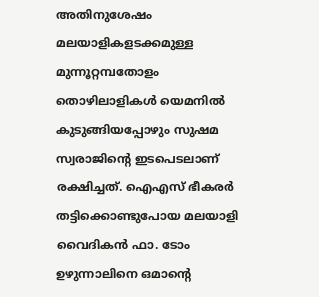അതിനുശേഷം മലയാളികളടക്കമുള്ള മുന്നൂറ്റമ്പതോളം തൊഴിലാളികള്‍ യെമനില്‍ കുടുങ്ങിയപ്പോഴും സുഷമ സ്വരാജിന്റെ ഇടപെടലാണ് രക്ഷിച്ചത്. ഐഎസ് ഭീകരര്‍ തട്ടിക്കൊണ്ടുപോയ മലയാളി വൈദികന്‍ ഫാ. ടോം ഉഴുന്നാലിനെ ഒമാന്റെ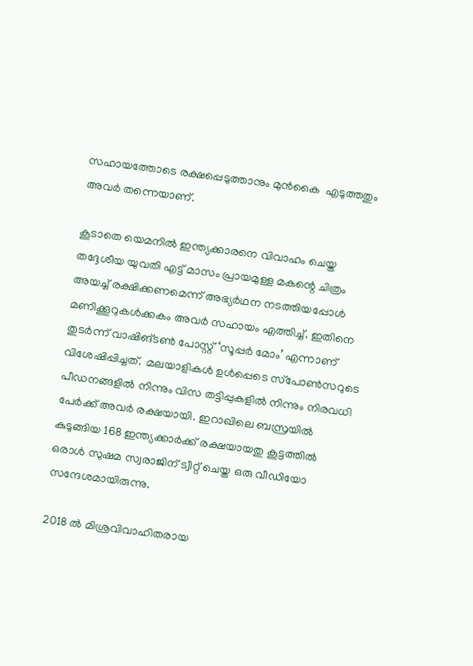സഹായത്തോടെ രക്ഷപ്പെടുത്താനും മുന്‍കൈ  എടുത്തതും അവര്‍ തന്നെയാണ്.

കൂടാതെ യെമനില്‍ ഇന്ത്യക്കാരനെ വിവാഹം ചെയ്ത തദ്ദേശീയ യുവതി എട്ട് മാസം പ്രായമുള്ള മകന്റെ ചിത്രം അയച്ച് രക്ഷിക്കണമെന്ന് അഭ്യര്‍ഥന നടത്തിയപ്പോള്‍ മണിക്കൂറുകള്‍ക്കകം അവര്‍ സഹായം എത്തിച്ച്. ഇതിനെ തുടര്‍ന്ന് വാഷിങ്ടണ്‍ പോസ്റ്റ് ‘സൂപ്പര്‍ മോം’ എന്നാണ് വിശേഷിപ്പിച്ചത്.  മലയാളികള്‍ ഉള്‍പ്പെടെ സ്‌പോണ്‍സറുടെ പീഡനങ്ങളില്‍ നിന്നും വിസ തട്ടിപ്പുകളില്‍ നിന്നും നിരവധി പേര്‍ക്ക് അവര്‍ രക്ഷയായി. ഇറാഖിലെ ബസ്രയില്‍ കുടുങ്ങിയ 168 ഇന്ത്യക്കാര്‍ക്ക് രക്ഷയായതു കൂട്ടത്തില്‍ ഒരാള്‍ സുഷമ സ്വരാജിന് ട്വീറ്റ് ചെയ്ത ഒരു വീഡിയോ സന്ദേശമായിരുന്നു.

2018 ല്‍ മിശ്രവിവാഹിതരായ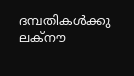ദമ്പതികള്‍ക്കു ലക്‌നൗ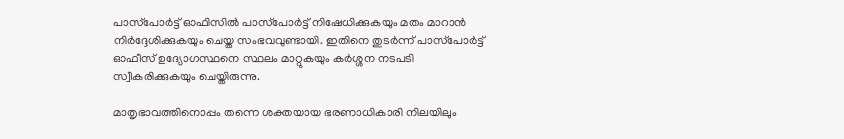പാസ്‌പോര്‍ട്ട് ഓഫിസില്‍ പാസ്‌പോര്‍ട്ട് നിഷേധിക്കുകയും മതം മാറാന്‍ നിര്‍ദ്ദേശിക്കുകയും ചെയ്ത സംഭവവുണ്ടായി. ഇതിനെ തുടര്‍ന്ന് പാസ്‌പോര്‍ട്ട് ഓഫീസ് ഉദ്യോഗസ്ഥനെ സ്ഥലം മാറ്റുകയും കര്‍ശ്ശന നടപടി സ്വീകരിക്കുകയും ചെയ്തിരുന്നു.

മാതൃഭാവത്തിനൊപ്പം തന്നെ ശക്തയായ ഭരണാധികാരി നിലയിലും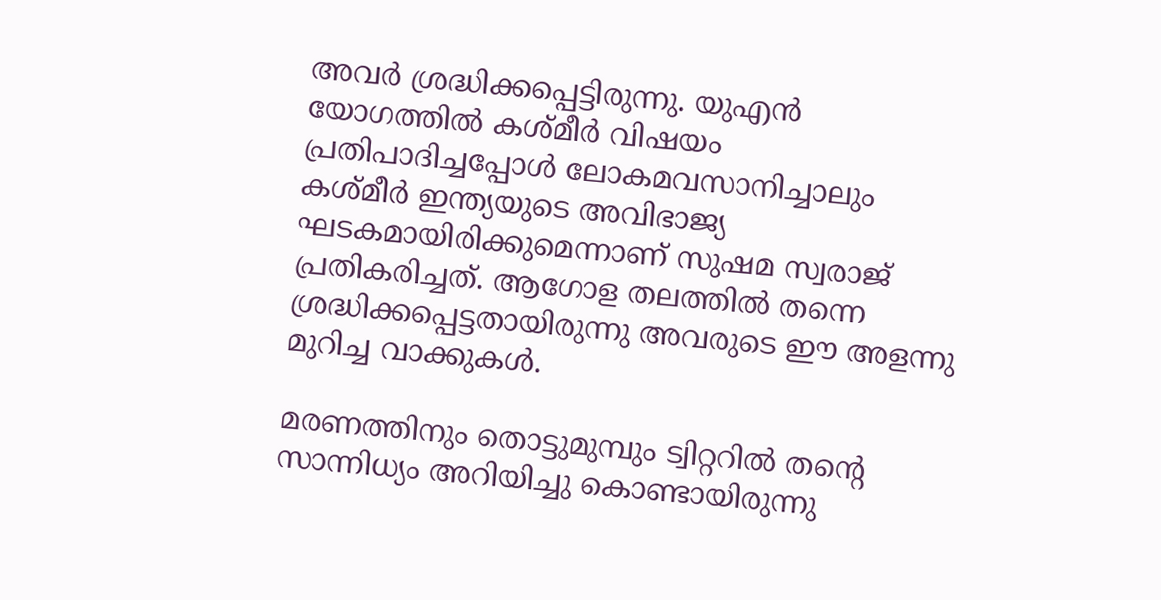അവര്‍ ശ്രദ്ധിക്കപ്പെട്ടിരുന്നു. യുഎന്‍ യോഗത്തില്‍ കശ്മീര്‍ വിഷയം പ്രതിപാദിച്ചപ്പോള്‍ ലോകമവസാനിച്ചാലും കശ്മീര്‍ ഇന്ത്യയുടെ അവിഭാജ്യ ഘടകമായിരിക്കുമെന്നാണ് സുഷമ സ്വരാജ് പ്രതികരിച്ചത്. ആഗോള തലത്തില്‍ തന്നെ ശ്രദ്ധിക്കപ്പെട്ടതായിരുന്നു അവരുടെ ഈ അളന്നു മുറിച്ച വാക്കുകള്‍.

മരണത്തിനും തൊട്ടുമുമ്പും ട്വിറ്ററില്‍ തന്റെ സാന്നിധ്യം അറിയിച്ചു കൊണ്ടായിരുന്നു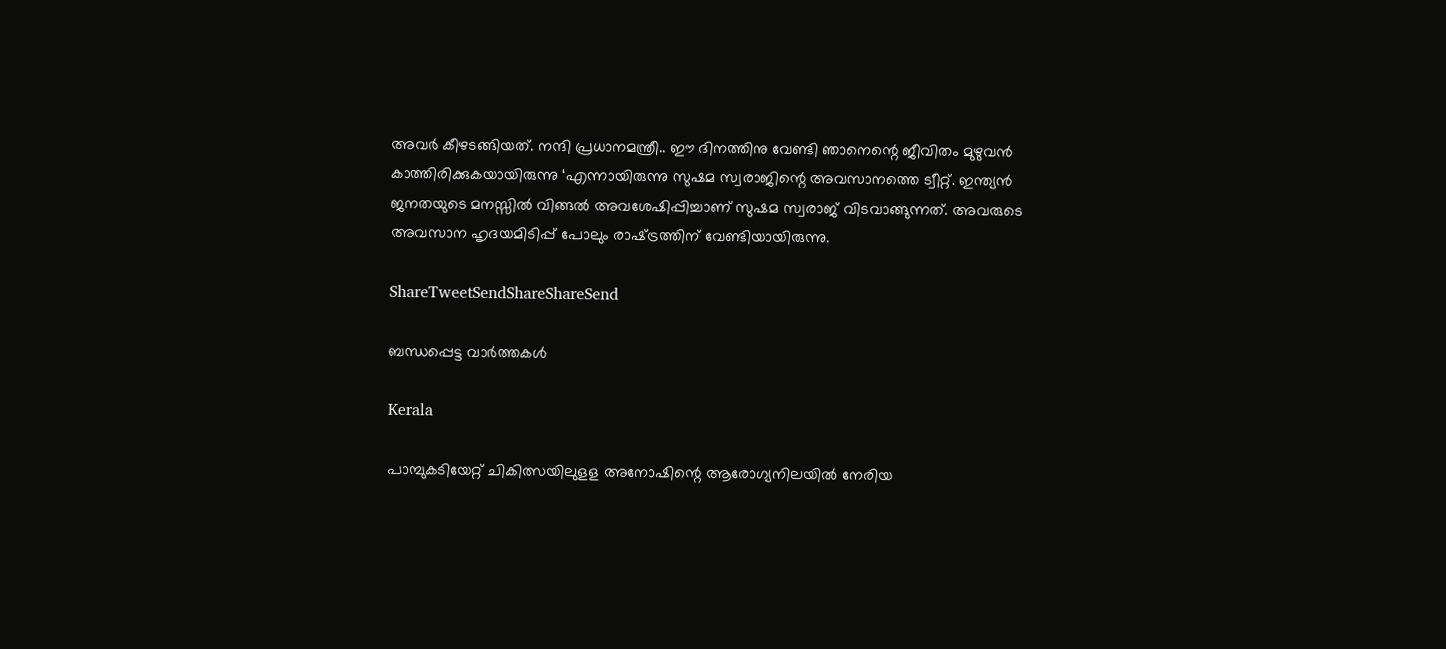അവര്‍ കീഴടങ്ങിയത്. നന്ദി പ്രധാനമന്ത്രീ.. ഈ ദിനത്തിനു വേണ്ടി ഞാനെന്റെ ജീവിതം മുഴുവന്‍ കാത്തിരിക്കുകയായിരുന്നു ‘എന്നായിരുന്നു സുഷമ സ്വരാജിന്റെ അവസാനത്തെ ട്വീറ്റ്. ഇന്ത്യന്‍ ജനതയുടെ മനസ്സില്‍ വിങ്ങല്‍ അവശേഷിപ്പിച്ചാണ് സുഷമ സ്വരാജ് വിടവാങ്ങുന്നത്. അവരുടെ അവസാന ഹൃദയമിടിപ്പ് പോലും രാഷ്‌ട്രത്തിന് വേണ്ടിയായിരുന്നു.

ShareTweetSendShareShareSend

ബന്ധപ്പെട്ട വാര്‍ത്തകള്‍

Kerala

പാമ്പുകടിയേറ്റ് ചികിത്സയിലുളള അനോഷിന്റെ ആരോഗ്യനിലയില്‍ നേരിയ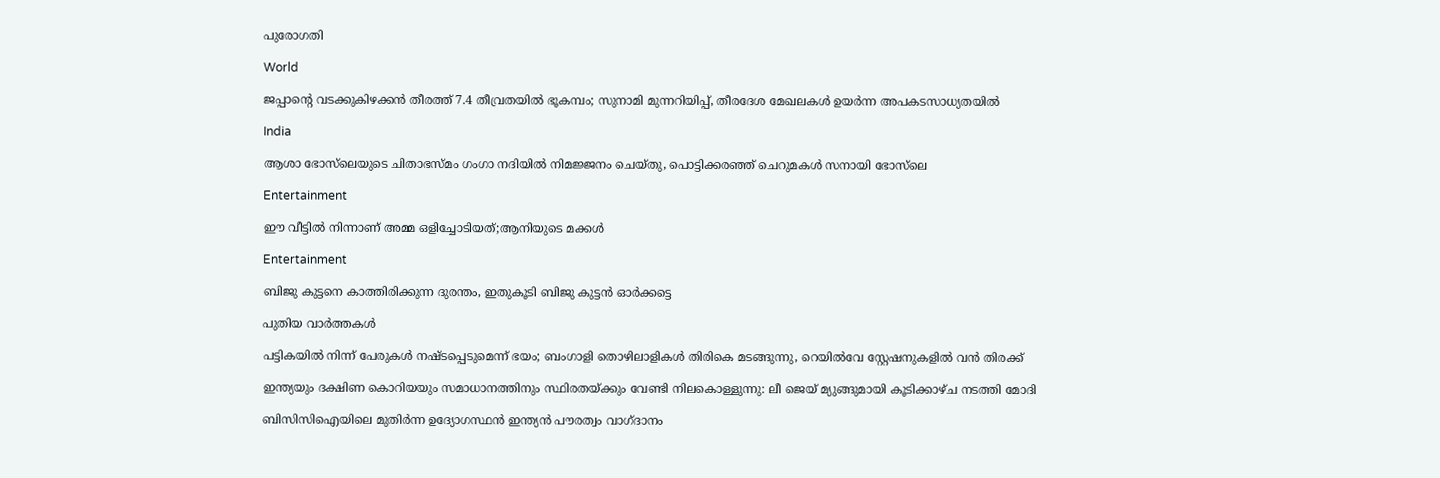പുരോഗതി

World

ജപ്പാന്റെ വടക്കുകിഴക്കൻ തീരത്ത് 7.4 തീവ്രതയിൽ ഭൂകമ്പം; സുനാമി മുന്നറിയിപ്പ്, തീരദേശ മേഖലകൾ ഉയർന്ന അപകടസാധ്യതയിൽ

India

ആശാ ഭോസ്‌ലെയുടെ ചിതാഭസ്മം ഗംഗാ നദിയിൽ നിമജ്ജനം ചെയ്തു, പൊട്ടിക്കരഞ്ഞ് ചെറുമകൾ സനായി ഭോസ്‌ലെ

Entertainment

ഈ വീട്ടില്‍ നിന്നാണ് അമ്മ ഒളിച്ചോടിയത്;ആനിയുടെ മക്കൾ

Entertainment

ബിജു കുട്ടനെ കാത്തിരിക്കുന്ന ദുരന്തം, ഇതുകൂടി ബിജു കുട്ടൻ ഓർക്കട്ടെ

പുതിയ വാര്‍ത്തകള്‍

പട്ടികയിൽ നിന്ന് പേരുകൾ നഷ്ടപ്പെടുമെന്ന് ഭയം; ബംഗാളി തൊഴിലാളികൾ തിരികെ മടങ്ങുന്നു, റെയിൽവേ സ്റ്റേഷനുകളിൽ വൻ തിരക്ക്

ഇന്ത്യയും ദക്ഷിണ കൊറിയയും സമാധാനത്തിനും സ്ഥിരതയ്‌ക്കും വേണ്ടി നിലകൊള്ളുന്നു: ലീ ജെയ് മ്യുങ്ങുമായി കൂടിക്കാഴ്ച നടത്തി മോദി

ബിസിസിഐയിലെ മുതിർന്ന ഉദ്യോഗസ്ഥൻ ഇന്ത്യൻ പൗരത്വം വാഗ്ദാനം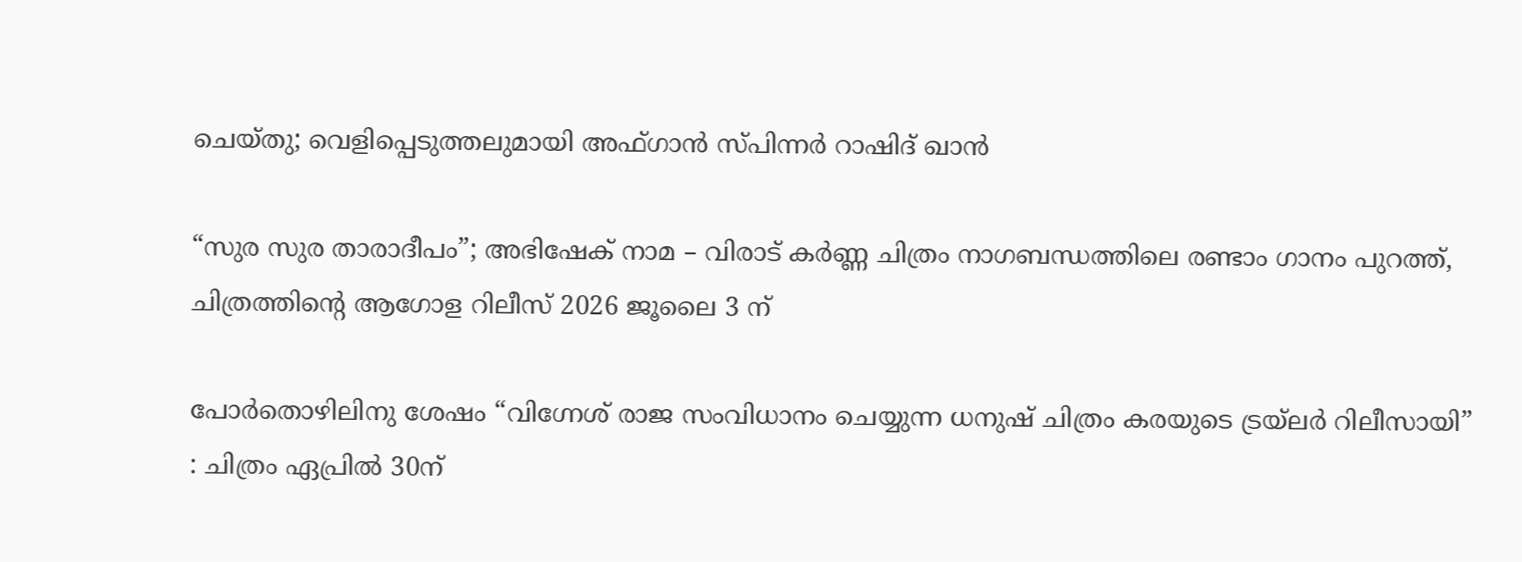ചെയ്തു; വെളിപ്പെടുത്തലുമായി അഫ്ഗാൻ സ്പിന്നർ റാഷിദ് ഖാൻ

“സുര സുര താരാദീപം”; അഭിഷേക് നാമ – വിരാട് കർണ്ണ ചിത്രം നാഗബന്ധത്തിലെ രണ്ടാം ഗാനം പുറത്ത്, ചിത്രത്തിന്റെ ആഗോള റിലീസ് 2026 ജൂലൈ 3 ന്

പോർതൊഴിലിനു ശേഷം “വിഗ്നേശ് രാജ സംവിധാനം ചെയ്യുന്ന ധനുഷ് ചിത്രം കരയുടെ ട്രയ്ലർ റിലീസായി” : ചിത്രം ഏപ്രിൽ 30ന്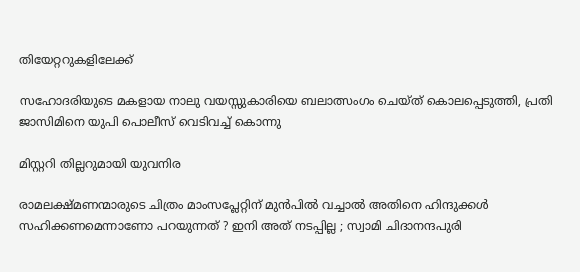തിയേറ്ററുകളിലേക്ക്

സഹോദരിയുടെ മകളായ നാലു വയസ്സുകാരിയെ ബലാത്സംഗം ചെയ്ത് കൊലപ്പെടുത്തി, പ്രതി ജാസിമിനെ യുപി പൊലീസ് വെടിവച്ച് കൊന്നു

മിസ്റ്ററി തില്ലറുമായി യുവനിര

രാമലക്ഷ്മണന്മാരുടെ ചിത്രം മാംസപ്ലേറ്റിന് മുൻപിൽ വച്ചാൽ അതിനെ ഹിന്ദുക്കൾ സഹിക്കണമെന്നാണോ പറയുന്നത് ? ഇനി അത് നടപ്പില്ല ; സ്വാമി ചിദാനന്ദപുരി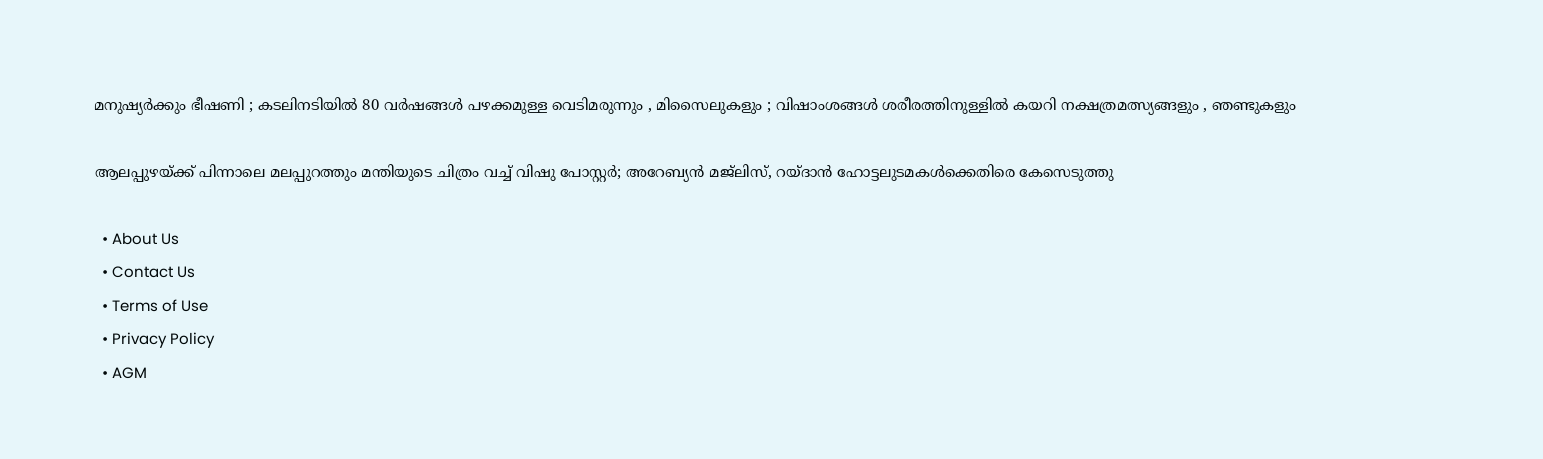മനുഷ്യർക്കും ഭീഷണി ; കടലിനടിയിൽ 80 വർഷങ്ങൾ പഴക്കമുള്ള വെടിമരുന്നും , മിസൈലുകളും ; വിഷാംശങ്ങൾ ശരീരത്തിനുള്ളിൽ കയറി നക്ഷത്രമത്സ്യങ്ങളും , ഞണ്ടുകളും

ആലപ്പുഴയ്‌ക്ക് പിന്നാലെ മലപ്പുറത്തും മന്തിയുടെ ചിത്രം വച്ച് വിഷു പോസ്റ്റർ; അറേബ്യൻ മജ്‌ലിസ്, റയ്ദാൻ ഹോട്ടലുടമകൾക്കെതിരെ കേസെടുത്തു

  • About Us
  • Contact Us
  • Terms of Use
  • Privacy Policy
  • AGM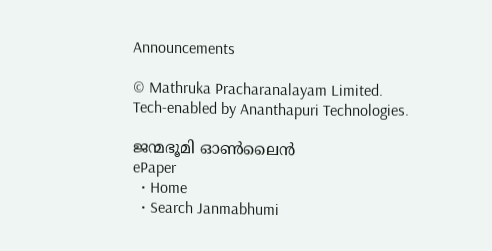Announcements

© Mathruka Pracharanalayam Limited.
Tech-enabled by Ananthapuri Technologies.

ജന്മഭൂമി ഓണ്‍ലൈന്‍
ePaper
  • Home
  • Search Janmabhumi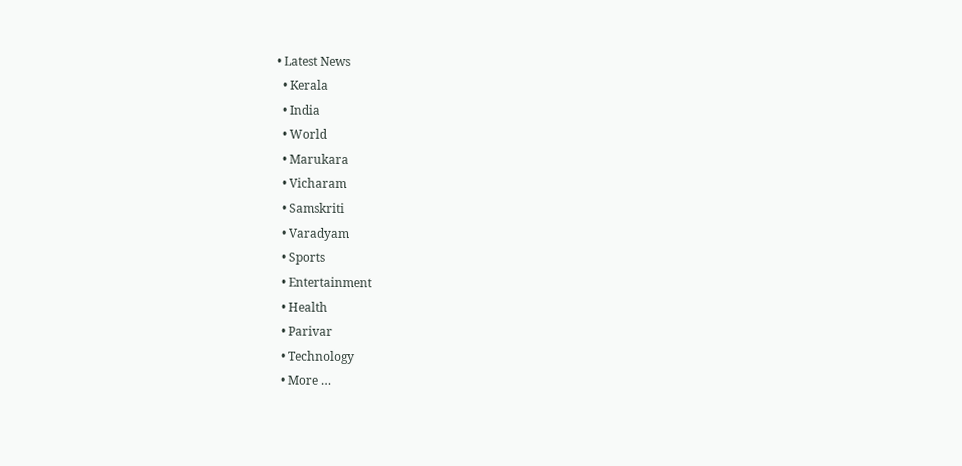• Latest News
  • Kerala
  • India
  • World
  • Marukara
  • Vicharam
  • Samskriti
  • Varadyam
  • Sports
  • Entertainment
  • Health
  • Parivar
  • Technology
  • More …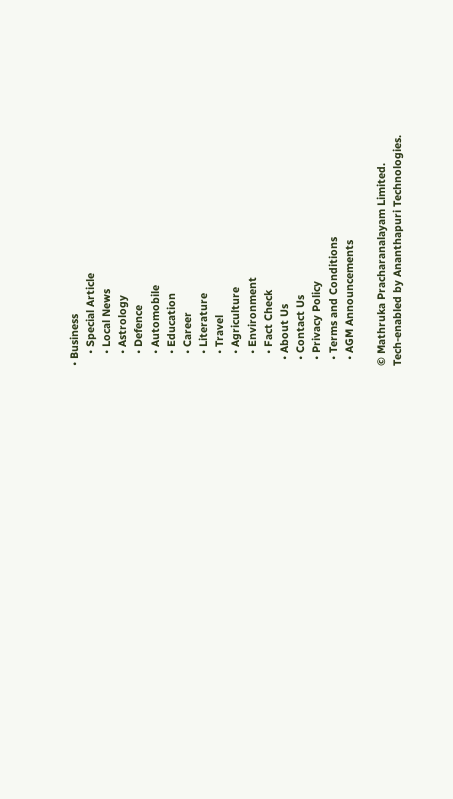• Business
    • Special Article
    • Local News
    • Astrology
    • Defence
    • Automobile
    • Education
    • Career
    • Literature
    • Travel
    • Agriculture
    • Environment
    • Fact Check
  • About Us
  • Contact Us
  • Privacy Policy
  • Terms and Conditions
  • AGM Announcements

© Mathruka Pracharanalayam Limited.
Tech-enabled by Ananthapuri Technologies.